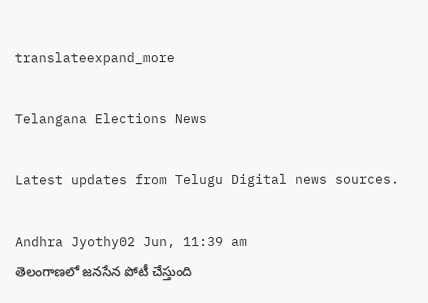translateexpand_more

Telangana Elections News

Latest updates from Telugu Digital news sources.

Andhra Jyothy02 Jun, 11:39 am
తెలంగాణలో జనసేన పోటీ చేస్తుంది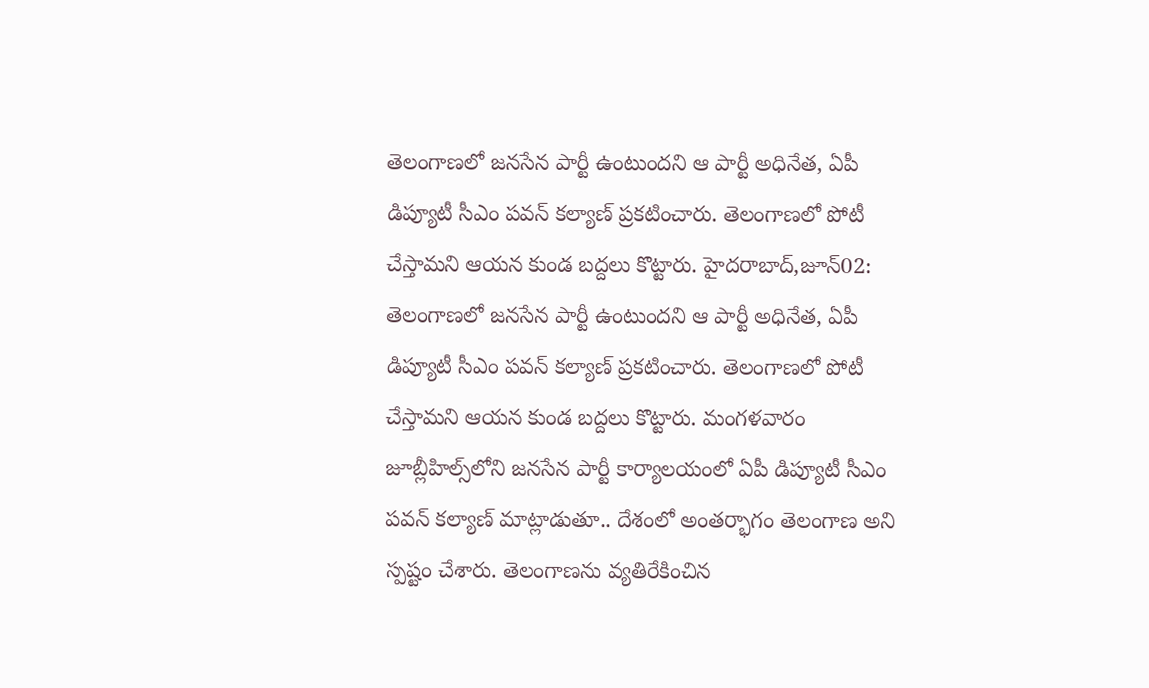తెలంగాణలో జనసేన పార్టీ ఉంటుందని ఆ పార్టీ అధినేత, ఏపీ డిప్యూటీ సీఎం పవన్ కల్యాణ్ ప్రకటించారు. తెలంగాణలో పోటీ చేస్తామని ఆయన కుండ బద్దలు కొట్టారు. హైదరాబాద్,జూన్02: తెలంగాణలో జనసేన పార్టీ ఉంటుందని ఆ పార్టీ అధినేత, ఏపీ డిప్యూటీ సీఎం పవన్ కల్యాణ్ ప్రకటించారు. తెలంగాణలో పోటీ చేస్తామని ఆయన కుండ బద్దలు కొట్టారు. మంగళవారం జూబ్లీహిల్స్‌లోని జనసేన పార్టీ కార్యాలయంలో ఏపీ డిప్యూటీ సీఎం పవన్ కల్యాణ్ మాట్లాడుతూ.. దేశంలో అంతర్భాగం తెలంగాణ అని స్పష్టం చేశారు. తెలంగాణను వ్యతిరేకించిన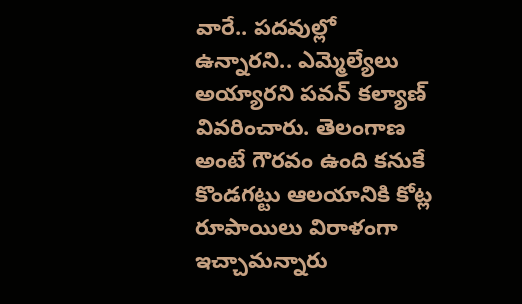వారే.. పదవుల్లో ఉన్నారని.. ఎమ్మెల్యేలు అయ్యారని పవన్‌ కల్యాణ్ వివరించారు. తెలంగాణ అంటే గౌరవం ఉంది కనుకే కొండగట్టు ఆలయానికి కోట్ల రూపాయిలు విరాళంగా ఇచ్చామన్నారు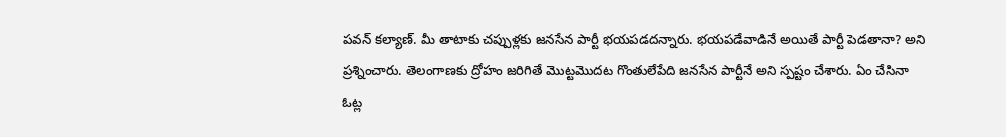పవన్ కల్యాణ్. మీ తాటాకు చప్పుళ్లకు జనసేన పార్టీ భయపడదన్నారు. భయపడేవాడినే అయితే పార్టీ పెడతానా? అని ప్రశ్నించారు. తెలంగాణకు ద్రోహం జరిగితే మొట్టమొదట గొంతులేపేది జనసేన పార్టీనే అని స్పష్టం చేశారు. ఏం చేసినా ఓట్ల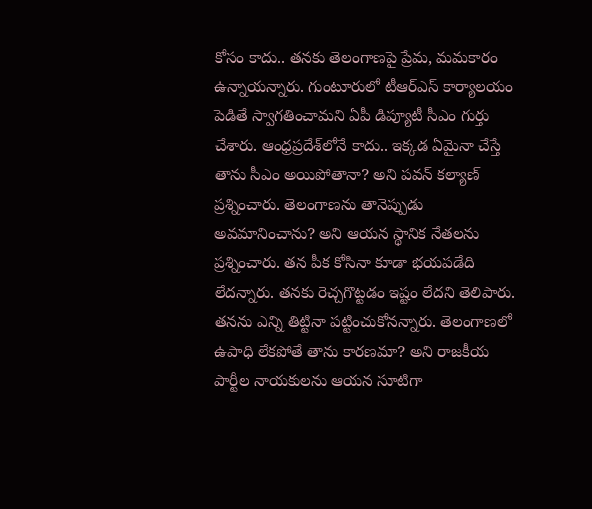కోసం కాదు.. తనకు తెలంగాణపై ప్రేమ, మమకారం ఉన్నాయన్నారు. గుంటూరులో టీఆర్ఎస్ కార్యాలయం పెడితే స్వాగతించామని ఏపీ డిప్యూటీ సీఎం గుర్తు చేశారు. ఆంధ్రప్రదేశ్‌లోనే కాదు.. ఇక్కడ ఏమైనా చేస్తే తాను సీఎం అయిపోతానా? అని పవన్ కల్యాణ్ ప్రశ్నించారు. తెలంగాణను తానెప్పుడు అవమానించాను? అని ఆయన స్థానిక నేతలను ప్రశ్నించారు. తన పీక కోసినా కూడా భయపడేది లేదన్నారు. తనకు రెచ్చగొట్టడం ఇష్టం లేదని తెలిపారు. తనను ఎన్ని తిట్టినా పట్టించుకోనన్నారు. తెలంగాణలో ఉపాధి లేకపోతే తాను కారణమా? అని రాజకీయ పార్టీల నాయకులను ఆయన సూటిగా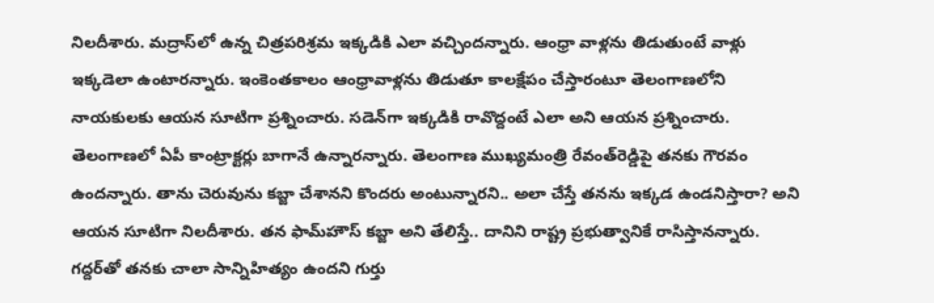నిలదీశారు. మద్రాస్‌లో ఉన్న చిత్రపరిశ్రమ ఇక్కడికి ఎలా వచ్చిందన్నారు. ఆంధ్రా వాళ్లను తిడుతుంటే వాళ్లు ఇక్కడెలా ఉంటారన్నారు. ఇంకెంతకాలం ఆంధ్రావాళ్లను తిడుతూ కాలక్షేపం చేస్తారంటూ తెలంగాణలోని నాయకులకు ఆయన సూటిగా ప్రశ్నించారు. సడెన్‌గా ఇక్కడికి రావొద్దంటే ఎలా అని ఆయన ప్రశ్నించారు. తెలంగాణలో ఏపీ కాంట్రాక్టర్లు బాగానే ఉన్నారన్నారు. తెలంగాణ ముఖ్యమంత్రి రేవంత్‌రెడ్డిపై తనకు గౌరవం ఉందన్నారు. తాను చెరువును కబ్జా చేశానని కొందరు అంటున్నారని.. అలా చేస్తే తనను ఇక్కడ ఉండనిస్తారా? అని ఆయన సూటిగా నిలదీశారు. తన ఫామ్‌హౌస్‌ కబ్జా అని తేలిస్తే.. దానిని రాష్ట్ర ప్రభుత్వానికే రాసిస్తానన్నారు. గద్దర్‌తో తనకు చాలా సాన్నిహిత్యం ఉందని గుర్తు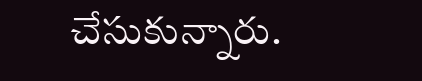చేసుకున్నారు.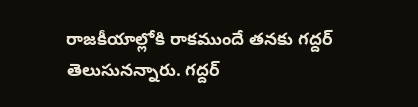రాజకీయాల్లోకి రాకముందే తనకు గద్దర్‌ తెలుసునన్నారు. గద్దర్‌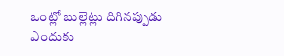ఒంట్లో బుల్లెట్లు దిగినప్పుడు ఎందుకు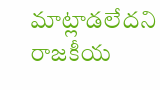మాట్లాడలేదని రాజకీయ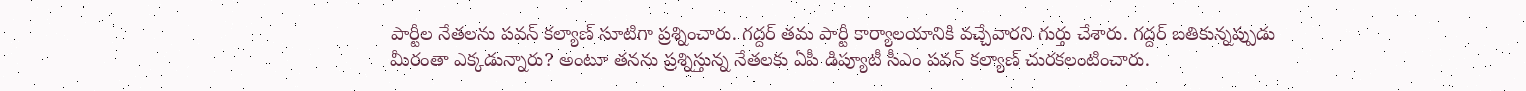పార్టీల నేతలను పవన్ కల్యాణ్ సూటిగా ప్రశ్నించారు. గద్దర్‌ తమ పార్టీ కార్యాలయానికి వచ్చేవారని గుర్తు చేశారు. గద్దర్‌ బతికున్నప్పుడు మీరంతా ఎక్కడున్నారు? అంటూ తనను ప్రశ్నిస్తున్న నేతలకు ఏపీ డిప్యూటీ సీఎం పవన్ కల్యాణ్ చురకలంటించారు.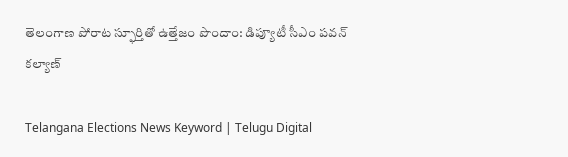తెలంగాణ పోరాట స్ఫూర్తితో ఉత్తేజం పొందాం: డిప్యూటీ సీఎం పవన్ కల్యాణ్

Telangana Elections News Keyword | Telugu Digital